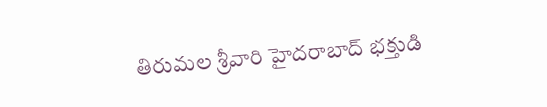తిరుమల శ్రీవారి హైదరాబాద్ భక్తుడి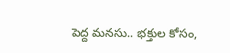పెద్ద మనసు.. భక్తుల కోసం,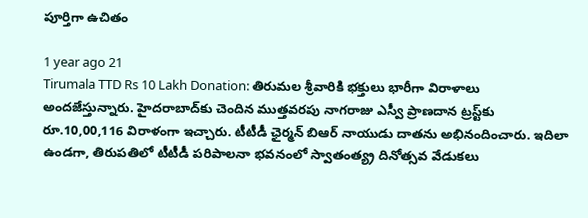పూర్తిగా ఉచితం

1 year ago 21
Tirumala TTD Rs 10 Lakh Donation: తిరుమల శ్రీవారికి భక్తులు భారీగా విరాళాలు అందజేస్తున్నారు. హైదరాబాద్‌కు చెందిన ముత్తవరపు నాగరాజు ఎస్వీ ప్రాణదాన ట్రస్ట్‌కు రూ.10,00,116 విరాళంగా ఇచ్చారు. టీటీడీ ఛైర్మన్ బిఆర్ నాయుడు దాతను అభినందించారు. ఇదిలా ఉండగా, తిరుపతిలో టీటీడీ పరిపాలనా భవనంలో స్వాతంత్య్ర దినోత్సవ వేడుకలు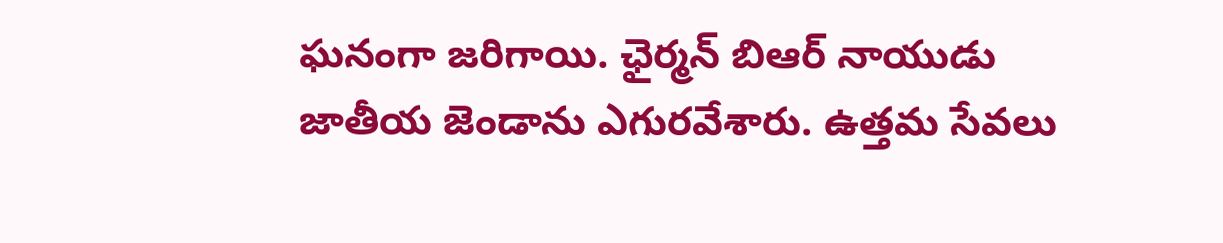ఘనంగా జరిగాయి. ఛైర్మన్ బిఆర్ నాయుడు జాతీయ జెండాను ఎగురవేశారు. ఉత్తమ సేవలు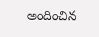అందించిన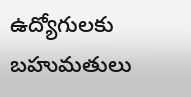ఉద్యోగులకు బహుమతులు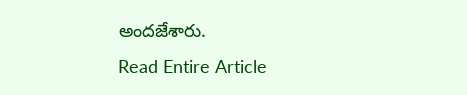అందజేశారు.
Read Entire Article